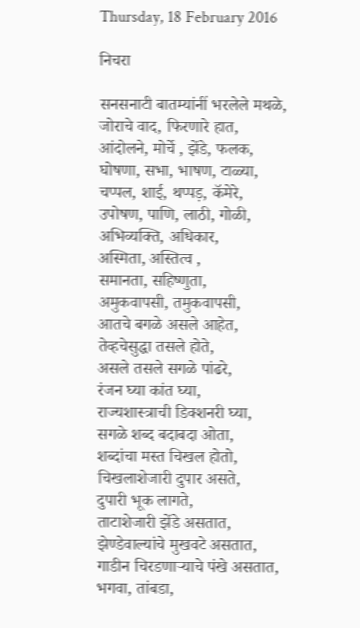Thursday, 18 February 2016

निचरा

सनसनाटी बातम्यांनीं भरलेले मथळे,
जोराचे वाद, फिरणारे हात,
आंदोलने, मोर्चे , झेंडे, फलक,
घोषणा, सभा, भाषण, टाळ्या,
चप्पल, शाई, थप्पड़, कॅमेरे,
उपोषण, पाणि, लाठी, गोळी,
अभिव्यक्ति, अधिकार,
अस्मिता, अस्तित्व ,
समानता, सहिष्णुता,
अमुकवापसी, तमुकवापसी,
आतचे बगळे असले आहेत,
तेव्हचेसुद्धा तसले होते,
असले तसले सगळे पांढरे,
रंजन घ्या कांत घ्या,
राज्यशास्त्राची डिक्शनरी घ्या,
सगळे शब्द बदाबदा ओता,
शब्दांचा मस्त चिखल होतो,
चिखलाशेजारी दुपार असते,
दुपारी भूक लागते,
ताटाशेजारी झेंडे असतात,
झेण्डेवाल्यांचे मुखवटे असतात,
गाडीन चिरडणाऱ्याचे पंखे असतात,
भगवा, तांबडा,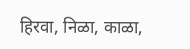हिरवा, निळा, काळा,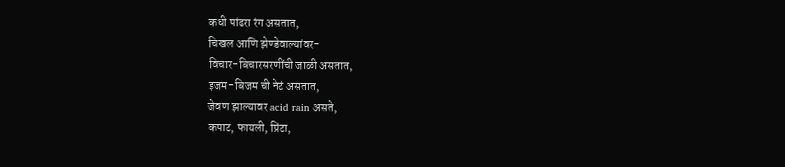कधी पांढरा रंग असतात,
चिखल आणि झेण्डेवाल्यांवर-
विचार-बिचारसरणींची जाळी असतात,
इजम-बिजम ची नेटं असतात,
जेवण झाल्यावर acid rain असते,
कपाट, फायली, प्रिंटा,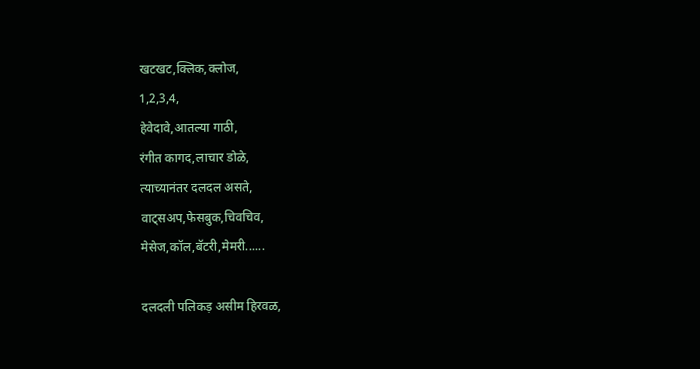खटखट,क्लिक,क्लोज,
1,2,3,4,
हेवेदावे,आतल्या गाठी,
रंगीत कागद,लाचार डोळे,
त्याच्यानंतर दलदल असते,
वाट्सअप,फेसबुक,चिवचिव,
मेसेज,कॉल,बॅटरी,मेमरी......

दलदली पलिकड़ असीम हिरवळ,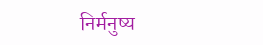निर्मनुष्य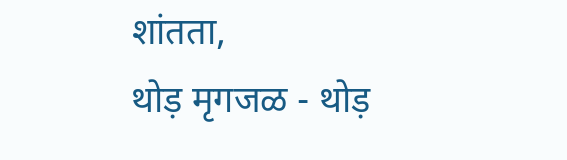शांतता,
थोड़ मृगजळ - थोड़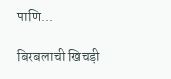पाणि...

बिरबलाची खिचड़ी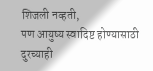शिजली नव्हती,
पण आयुष्य स्वादिष्ट होण्यासाठी दुरच्याही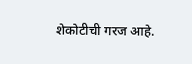शेकोटीची गरज आहे.